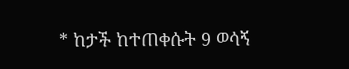* ከታች ከተጠቀሱት 9 ወሳኝ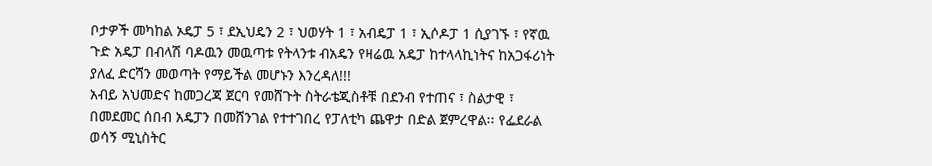ቦታዎች መካከል ኦዴፓ 5 ፣ ደኢህዴን 2 ፣ ህወሃት 1 ፣ አብዴፓ 1 ፣ ኢሶዶፓ 1 ሲያገኙ ፣ የኛዉ ጉድ አዴፓ በብላሽ ባዶዉን መዉጣቱ የትላንቱ ብአዴን የዛሬዉ አዴፓ ከተላላኪነትና ከአጋፋሪነት ያለፈ ድርሻን መወጣት የማይችል መሆኑን እንረዳለ!!!
አብይ አህመድና ከመጋረጃ ጀርባ የመሸጉት ስትራቴጂስቶቹ በደንብ የተጠና ፣ ስልታዊ ፣ በመደመር ሰበብ አዴፓን በመሸንገል የተተገበረ የፓለቲካ ጨዋታ በድል ጀምረዋል፡፡ የፌደራል ወሳኝ ሚኒስትር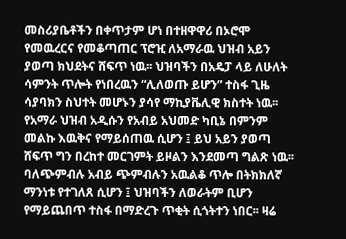መስሪያቤቶችን በቀጥታም ሆነ በተዘዋዋሪ በኦሮሞ የመዉረርና የመቆጣጠር ፕሮዢ ለአማራዉ ህዝብ አይን ያወጣ ክህደትና ሸፍጥ ነዉ፡፡ ህዝባችን በአዴፓ ላይ ለሁለት ሳምንት ጥሎት የነበረዉን “ሊለወጡ ይሆን” ተስፋ ጊዜ ሳያባክን ስህተት መሆኑን ያሳየ ማኪያቬሊዊ ክስተት ነዉ፡፡ የአማራ ህዝብ አዲሱን የአብይ አህመድ ካቢኔ በምንም መልኩ እዉቅና የማይሰጠዉ ሲሆን ፤ ይህ አይን ያወጣ ሸፍጥ ግን በረከተ መርገምት ይዞልን እንደመጣ ግልጽ ነዉ፡፡ ባለጭምብሉ አብይ ጭምብሉን አዉልቆ ጥሎ በትክክለኛ ማንነቱ የተገለጸ ሲሆን ፤ ህዝባችን ለወራትም ቢሆን የማይጨበጥ ተስፋ በማድረጉ ጥቂት ሲጎትተን ነበር፡፡ ዛሬ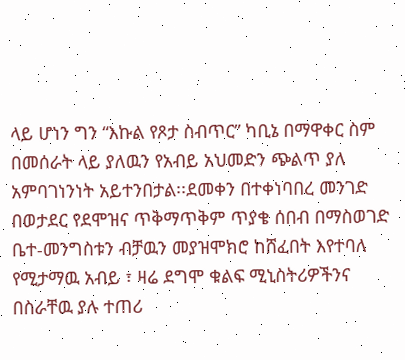ላይ ሆነን ግን “እኩል የጾታ ስብጥር” ካቢኔ በማዋቀር ስም በመሰራት ላይ ያለዉን የአብይ አህመድን ጭልጥ ያለ አምባገነንነት አይተንበታል፡፡ደመቀን በተቀነባበረ መንገድ በወታደር የደሞዝና ጥቅማጥቅም ጥያቄ ሰበብ በማስወገድ ቤተ-መንግስቱን ብቻዉን መያዝሞክሮ ከሸፈበት እየተባለ የሚታማዉ አብይ ፣ ዛሬ ደግሞ ቁልፍ ሚኒስትሪዎችንና በስራቸዉ ያሉ ተጠሪ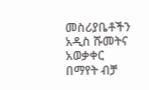መስሪያቤቶችን አዲስ ሹመትና አወቃቀር በማየት ብቻ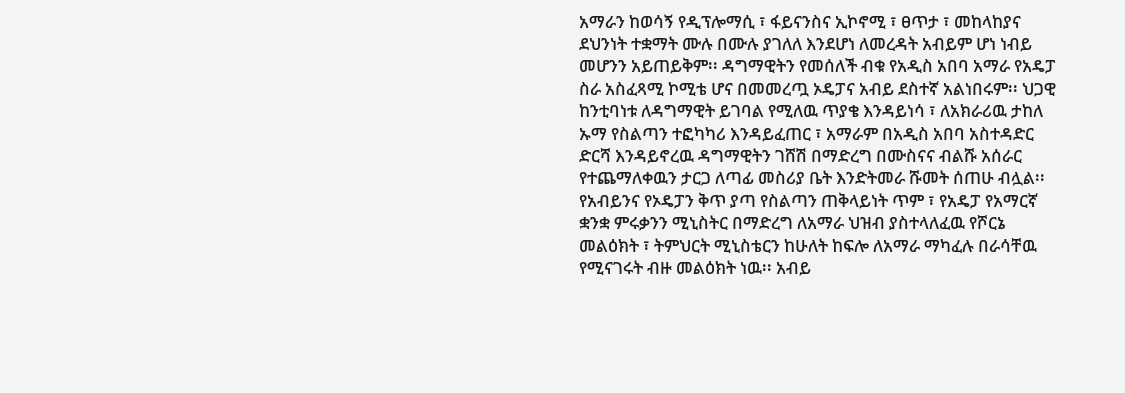አማራን ከወሳኝ የዲፕሎማሲ ፣ ፋይናንስና ኢኮኖሚ ፣ ፀጥታ ፣ መከላከያና ደህንነት ተቋማት ሙሉ በሙሉ ያገለለ እንደሆነ ለመረዳት አብይም ሆነ ነብይ መሆንን አይጠይቅም፡፡ ዳግማዊትን የመሰለች ብቁ የአዲስ አበባ አማራ የአዴፓ ስራ አስፈጻሚ ኮሚቴ ሆና በመመረጧ ኦዴፓና አብይ ደስተኛ አልነበሩም፡፡ ህጋዊ ከንቲባነቱ ለዳግማዊት ይገባል የሚለዉ ጥያቄ እንዳይነሳ ፣ ለአክራሪዉ ታከለ ኡማ የስልጣን ተፎካካሪ እንዳይፈጠር ፣ አማራም በአዲስ አበባ አስተዳድር ድርሻ እንዳይኖረዉ ዳግማዊትን ገሸሽ በማድረግ በሙስናና ብልሹ አሰራር የተጨማለቀዉን ታርጋ ለጣፊ መስሪያ ቤት እንድትመራ ሹመት ሰጠሁ ብሏል፡፡የአብይንና የኦዴፓን ቅጥ ያጣ የስልጣን ጠቅላይነት ጥም ፣ የአዴፓ የአማርኛ ቋንቋ ምሩቃንን ሚኒስትር በማድረግ ለአማራ ህዝብ ያስተላለፈዉ የሾርኔ መልዕክት ፣ ትምህርት ሚኒስቴርን ከሁለት ከፍሎ ለአማራ ማካፈሉ በራሳቸዉ የሚናገሩት ብዙ መልዕክት ነዉ፡፡ አብይ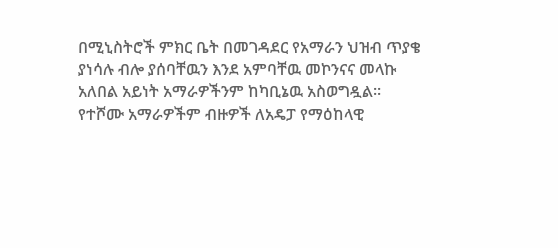በሚኒስትሮች ምክር ቤት በመገዳደር የአማራን ህዝብ ጥያቄ ያነሳሉ ብሎ ያሰባቸዉን እንደ አምባቸዉ መኮንናና መላኩ አለበል አይነት አማራዎችንም ከካቢኔዉ አስወግዷል፡፡ የተሾሙ አማራዎችም ብዙዎች ለአዴፓ የማዕከላዊ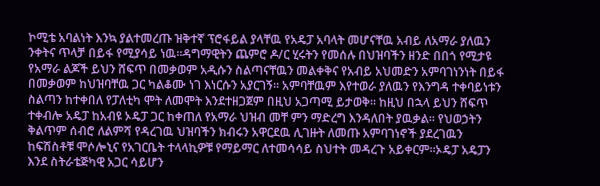ኮሚቴ አባልነት እንኳ ያልተመረጡ ዝቅተኛ ፕሮፋይል ያላቸዉ የአዴፓ አባላት መሆናቸዉ አብይ ለአማራ ያለዉን ንቀትና ጥላቻ በይፋ የሚያሳይ ነዉ፡፡ዳግማዊትን ጨምሮ ዶ/ር ሂሩትን የመሰሉ በህዝባችን ዘንድ በበጎ የሚታዩ የአማራ ልጆች ይህን ሸፍጥ በመቃወም አዲሱን ስልጣናቸዉን መልቀቅና የአብይ አህመድን አምባገነንነት በይፋ በመቃወም ከህዝባቸዉ ጋር ካልቆሙ ነገ እነርሱን አያርገኝ፡፡ አምባቸዉም እየተወራ ያለዉን የእንግዳ ተቀባይነቱን ስልጣን ከተቀበለ የፓለቲካ ሞት ለመሞት እንደተዘጋጀም በዚህ አጋጣሚ ይታወቅ፡፡ ከዚህ በኋላ ይህን ሸፍጥ ተቀብሎ አዴፓ ከአብዩ ኦዴፓ ጋር ከቀጠለ የአማራ ህዝብ መቸ ምን ማድረግ እንዳለበት ያዉቃል፡፡ የህወኃትን ቅልጥም ሰብሮ ለልምሻ የዳረገዉ ህዝባችን ክብሩን አዋርደዉ ሊገዙት ለመጡ አምባገነኖች ያደረገዉን ከፍሽስቶቹ ሞሶሎኒና የአገርቤት ተላላኪዎቹ የማይማር ለተመሳሳይ ስህተት መዳረጉ አይቀርም፡፡ኦዴፓ አዴፓን እንደ ስትራቴጅካዊ አጋር ሳይሆን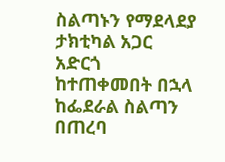ስልጣኑን የማደላደያ ታክቲካል አጋር አድርጎ ከተጠቀመበት በኋላ ከፌደራል ስልጣን በጠረባ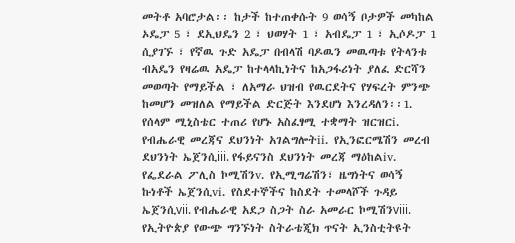መትቶ አባሮታል፡፡ ከታች ከተጠቀሱት 9 ወሳኝ ቦታዎች መካከል ኦዴፓ 5 ፣ ደኢህዴን 2 ፣ ህወሃት 1 ፣ አብዴፓ 1 ፣ ኢሶዶፓ 1 ሲያገኙ ፣ የኛዉ ጉድ አዴፓ በብላሽ ባዶዉን መዉጣቱ የትላንቱ ብአዴን የዛሬዉ አዴፓ ከተላላኪነትና ከአጋፋሪነት ያለፈ ድርሻን መወጣት የማይችል ፣ ለአማራ ህዝብ የዉርደትና የሃፍረት ምንጭ ከመሆን መዝለል የማይችል ድርጅት እንደሆነ እንረዳለን፡፡1. የሰላም ሚኒስቴር ተጠሪ የሆኑ አስፈፃሚ ተቋማት ዝርዝርi. የብሔራዊ መረጃና ደህንነት አገልግሎትii. የኢንፎርሜሽን መረብ ደህንነት ኤጀንሲiii. የፋይናንስ ደህንነት መረጃ ማዕከልiv. የፌደራል ፖሊስ ኮሚሽንv. የኢሚግሬሽን፣ ዜግነትና ወሳኝ ኩነቶች ኤጀንሲvi. የስደተኞችና ከስደት ተመላሾች ጉዳይ ኤጀንሲvii. የብሔራዊ አደጋ ስጋት ስራ አመራር ኮሚሽንviii. የኢትዮጵያ የውጭ ግንኙነት ስትራቴጂክ ጥናት ኢንስቲትዩት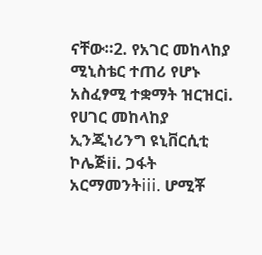ናቸው።2. የአገር መከላከያ ሚኒስቴር ተጠሪ የሆኑ አስፈፃሚ ተቋማት ዝርዝርi. የሀገር መከላከያ ኢንጂነሪንግ ዩኒቨርሲቲ ኮሌጅii. ጋፋት አርማመንትiii. ሆሚቾ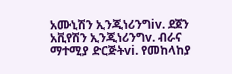አሙኒሽን ኢንጂነሪንግiv. ደጀን አቪየሽን ኢንጂነሪንግv. ብራና ማተሚያ ድርጅትvi. የመከላከያ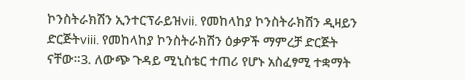ኮንስትራክሽን ኢንተርፕራይዝvii. የመከላከያ ኮንስትራክሽን ዲዛይን ድርጅትviii. የመከላከያ ኮንስትራክሽን ዕቃዎች ማምረቻ ድርጅት ናቸው።3. ለውጭ ጉዳይ ሚኒስቴር ተጠሪ የሆኑ አስፈፃሚ ተቋማት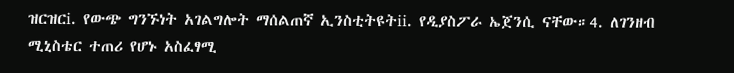ዝርዝርi. የውጭ ግንኙነት አገልግሎት ማሰልጠኛ ኢንስቲትዩትii. የዲያስፖራ ኤጀንሲ ናቸው።4. ለገንዘብ ሚኒስቴር ተጠሪ የሆኑ አስፈፃሚ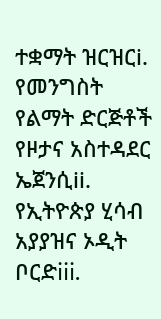ተቋማት ዝርዝርi. የመንግስት የልማት ድርጅቶች የዞታና አስተዳደር ኤጀንሲii. የኢትዮጵያ ሂሳብ አያያዝና ኦዲት ቦርድiii.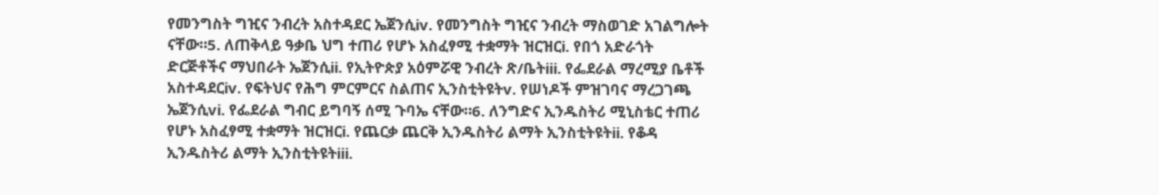የመንግስት ግዢና ንብረት አስተዳደር ኤጀንሲiv. የመንግስት ግዢና ንብረት ማስወገድ አገልግሎት ናቸው።5. ለጠቅላይ ዓቃቤ ህግ ተጠሪ የሆኑ አስፈፃሚ ተቋማት ዝርዝርi. የበጎ አድራጎት ድርጅቶችና ማህበራት ኤጀንሲii. የኢትዮጵያ አዕምሯዊ ንብረት ጽ/ቤትiii. የፌደራል ማረሚያ ቤቶች አስተዳደርiv. የፍትህና የሕግ ምርምርና ስልጠና ኢንስቲትዩትv. የሠነዶች ምዝገባና ማረጋገጫ ኤጀንሲvi. የፌደራል ግብር ይግባኝ ሰሚ ጉባኤ ናቸው።6. ለንግድና ኢንዱስትሪ ሚኒስቴር ተጠሪ የሆኑ አስፈፃሚ ተቋማት ዝርዝርi. የጨርቃ ጨርቅ ኢንዱስትሪ ልማት ኢንስቲትዩትii. የቆዳ ኢንዱስትሪ ልማት ኢንስቲትዩትiii.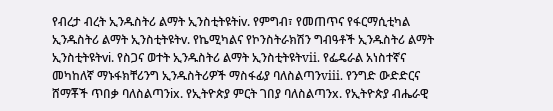የብረታ ብረት ኢንዱስትሪ ልማት ኢንስቲትዩትiv. የምግብ፣ የመጠጥና የፋርማሲቲካል ኢንዱስትሪ ልማት ኢንስቲትዩትv. የኬሚካልና የኮንስትራክሽን ግብዓቶች ኢንዱስትሪ ልማት ኢንስቲትዩትvi. የስጋና ወተት ኢንዱስትሪ ልማት ኢንስቲትዩትvii. የፌዴራል አነስተኛና መካከለኛ ማኑፋክቸሪንግ ኢንዱስትሪዎች ማስፋፊያ ባለስልጣንviii. የንግድ ውድድርና ሸማቾች ጥበቃ ባለስልጣንix. የኢትዮጵያ ምርት ገበያ ባለስልጣንx. የኢትዮጵያ ብሔራዊ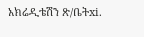አክሬዲቴሽን ጽ/ቤትxi.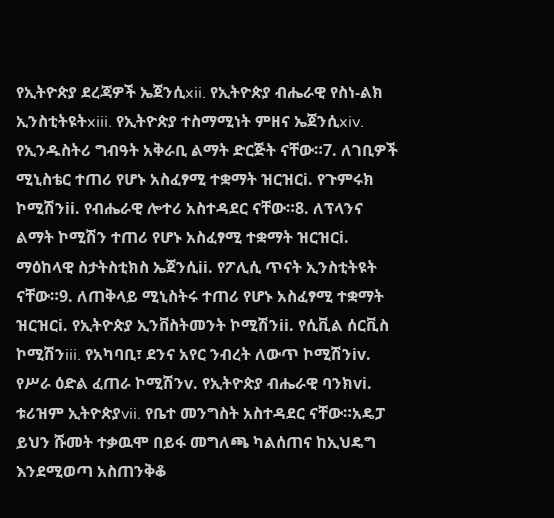የኢትዮጵያ ደረጃዎች ኤጀንሲxii. የኢትዮጵያ ብሔራዊ የስነ-ልክ ኢንስቲትዩትxiii. የኢትዮጵያ ተስማሚነት ምዘና ኤጀንሲxiv. የኢንዱስትሪ ግብዓት አቅራቢ ልማት ድርጅት ናቸው።7. ለገቢዎች ሚኒስቴር ተጠሪ የሆኑ አስፈፃሚ ተቋማት ዝርዝርi. የጉምሩክ ኮሚሽንii. የብሔራዊ ሎተሪ አስተዳደር ናቸው።8. ለፕላንና ልማት ኮሚሽን ተጠሪ የሆኑ አስፈፃሚ ተቋማት ዝርዝርi. ማዕከላዊ ስታትስቲክስ ኤጀንሲii. የፖሊሲ ጥናት ኢንስቲትዩት ናቸው።9. ለጠቅላይ ሚኒስትሩ ተጠሪ የሆኑ አስፈፃሚ ተቋማት ዝርዝርi. የኢትዮጵያ ኢንቨስትመንት ኮሚሽንii. የሲቪል ሰርቪስ ኮሚሽንiii. የአካባቢ፣ ደንና አየር ንብረት ለውጥ ኮሚሽንiv. የሥራ ዕድል ፈጠራ ኮሚሽንv. የኢትዮጵያ ብሔራዊ ባንክvi. ቱሪዝም ኢትዮጵያvii. የቤተ መንግስት አስተዳደር ናቸው።አዴፓ ይህን ሹመት ተቃዉሞ በይፋ መግለጫ ካልሰጠና ከኢህዴግ እንደሚወጣ አስጠንቅቆ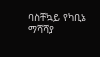ባስቸኳይ የካቢኔ ማሻሻያ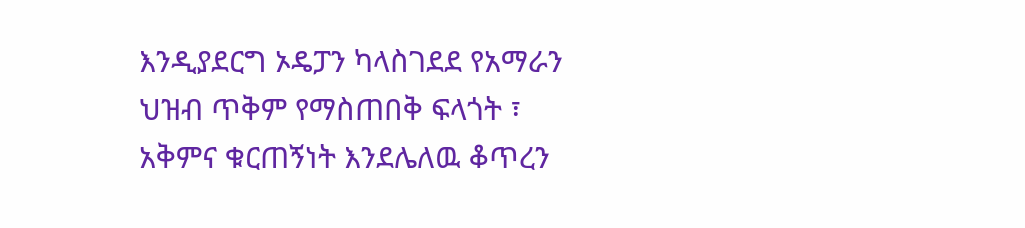እንዲያደርግ ኦዴፓን ካላስገደደ የአማራን ህዝብ ጥቅም የማስጠበቅ ፍላጎት ፣ አቅምና ቁርጠኝነት እንደሌለዉ ቆጥረን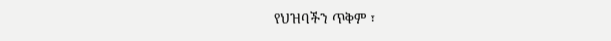የህዝባችን ጥቅም ፣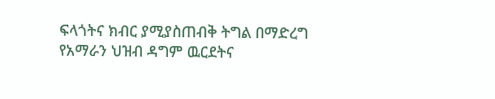ፍላጎትና ክብር ያሚያስጠብቅ ትግል በማድረግ የአማራን ህዝብ ዳግም ዉርደትና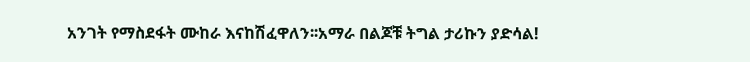አንገት የማስደፋት ሙከራ እናከሽፈዋለን፡፡አማራ በልጆቹ ትግል ታሪኩን ያድሳል!